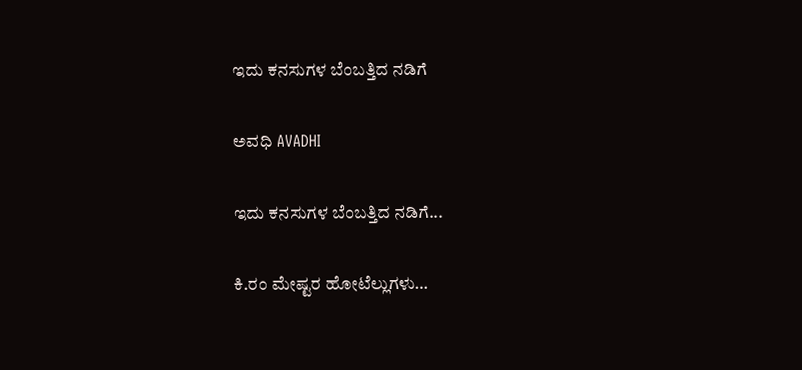ಇದು ಕನಸುಗಳ ಬೆಂಬತ್ತಿದ ನಡಿಗೆ‍

ಅವಧಿ AVADHI

ಇದು ಕನಸುಗಳ ಬೆಂಬತ್ತಿದ ನಡಿಗೆ...

ಕಿ.ರಂ ಮೇಷ್ಟರ ಹೋಟೆಲ್ಲುಗಳು…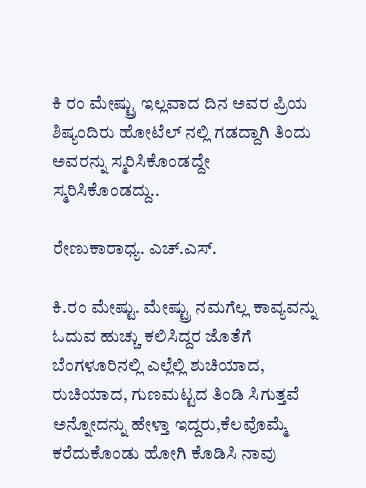ಕಿ ರಂ ಮೇಷ್ಟ್ರು ಇಲ್ಲವಾದ ದಿನ ಅವರ ಪ್ರಿಯ ಶಿಷ್ಯಂದಿರು ಹೋಟೆಲ್ ನಲ್ಲಿ ಗಡದ್ದಾಗಿ ತಿಂದು ಅವರನ್ನು ಸ್ಮರಿಸಿಕೊಂಡದ್ದೇ ಸ್ಮರಿಸಿಕೊಂಡದ್ದು..

ರೇಣುಕಾರಾಧ್ಯ. ಎಚ್.ಎಸ್.

ಕಿ.ರಂ ಮೇಷ್ಟು. ಮೇಷ್ಟ್ರು ನಮಗೆಲ್ಲ ಕಾವ್ಯವನ್ನು ಓದುವ ಹುಚ್ಚು ಕಲಿಸಿದ್ದರ ಜೊತೆಗೆ ಬೆಂಗಳೂರಿನಲ್ಲಿ ಎಲ್ಲೆಲ್ಲಿ ಶುಚಿಯಾದ, ರುಚಿಯಾದ, ಗುಣಮಟ್ಟದ ತಿಂಡಿ ಸಿಗುತ್ತವೆ ಅನ್ನೋದನ್ನು ಹೇಳ್ತಾ ಇದ್ದರು,ಕೆಲವೊಮ್ಮೆ ಕರೆದುಕೊಂಡು ಹೋಗಿ ಕೊಡಿಸಿ ನಾವು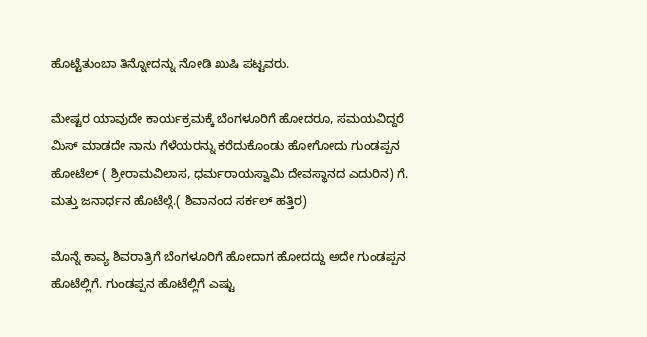ಹೊಟ್ಟೆತುಂಬಾ ತಿನ್ನೋದನ್ನು ನೋಡಿ ಖುಷಿ ಪಟ್ಟವರು.

ಮೇಷ್ಟರ ಯಾವುದೇ ಕಾರ್ಯಕ್ರಮಕ್ಕೆ ಬೆಂಗಳೂರಿಗೆ ಹೋದರೂ, ಸಮಯವಿದ್ದರೆ ಮಿಸ್ ಮಾಡದೇ ನಾನು ಗೆಳೆಯರನ್ನು ಕರೆದುಕೊಂಡು ಹೋಗೋದು ಗುಂಡಪ್ಪನ ಹೋಟೆಲ್ ( ಶ್ರೀರಾಮವಿಲಾಸ, ಧರ್ಮರಾಯಸ್ವಾಮಿ ದೇವಸ್ಥಾನದ ಎದುರಿನ) ಗೆ. ಮತ್ತು ಜನಾರ್ಧನ ಹೊಟೆಲ್ಗೆ.( ಶಿವಾನಂದ ಸರ್ಕಲ್ ಹತ್ತಿರ)

ಮೊನ್ನೆ ಕಾವ್ಯ ಶಿವರಾತ್ರಿಗೆ ಬೆಂಗಳೂರಿಗೆ ಹೋದಾಗ ಹೋದದ್ದು ಅದೇ ಗುಂಡಪ್ಪನ ಹೊಟೆಲ್ಲಿಗೆ. ಗುಂಡಪ್ಪನ ಹೊಟೆಲ್ಲಿಗೆ ಎಷ್ಟು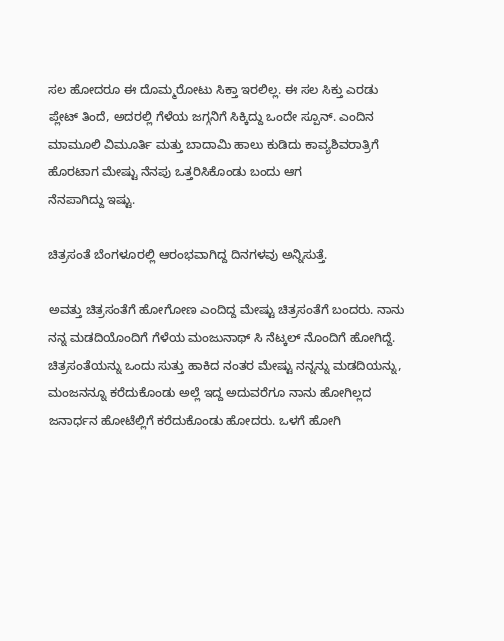ಸಲ ಹೋದರೂ ಈ ದೊಮ್ಮರೋಟು ಸಿಕ್ತಾ ಇರಲಿಲ್ಲ. ಈ ಸಲ ಸಿಕ್ತು ಎರಡು ಪ್ಲೇಟ್ ತಿಂದೆ, ಅದರಲ್ಲಿ ಗೆಳೆಯ ಜಗ್ಗನಿಗೆ ಸಿಕ್ಕಿದ್ದು ಒಂದೇ ಸ್ಪೂನ್. ಎಂದಿನ ಮಾಮೂಲಿ ವಿಮೂರ್ತಿ ಮತ್ತು ಬಾದಾಮಿ ಹಾಲು ಕುಡಿದು ಕಾವ್ಯಶಿವರಾತ್ರಿಗೆ ಹೊರಟಾಗ ಮೇಷ್ಟು ನೆನಪು ಒತ್ತರಿಸಿಕೊಂಡು ಬಂದು ಆಗ
ನೆನಪಾಗಿದ್ದು ಇಷ್ಟು.

ಚಿತ್ರಸಂತೆ ಬೆಂಗಳೂರಲ್ಲಿ ಆರಂಭವಾಗಿದ್ದ ದಿನಗಳವು ಅನ್ನಿಸುತ್ತೆ.

ಅವತ್ತು ಚಿತ್ರಸಂತೆಗೆ ಹೋಗೋಣ ಎಂದಿದ್ದ ಮೇಷ್ಟು ಚಿತ್ರಸಂತೆಗೆ ಬಂದರು. ನಾನು ನನ್ನ ಮಡದಿಯೊಂದಿಗೆ ಗೆಳೆಯ ಮಂಜುನಾಥ್ ಸಿ ನೆಟ್ಕಲ್ ನೊಂದಿಗೆ ಹೋಗಿದ್ದೆ. ಚಿತ್ರಸಂತೆಯನ್ನು ಒಂದು ಸುತ್ತು ಹಾಕಿದ ನಂತರ ಮೇಷ್ಟು ನನ್ನನ್ನು ಮಡದಿಯನ್ನು, ಮಂಜನನ್ನೂ ಕರೆದುಕೊಂಡು ಅಲ್ಲೆ ಇದ್ದ ಅದುವರೆಗೂ ನಾನು ಹೋಗಿಲ್ಲದ ಜನಾರ್ಧನ ಹೋಟೆಲ್ಲಿಗೆ ಕರೆದುಕೊಂಡು ಹೋದರು. ಒಳಗೆ ಹೋಗಿ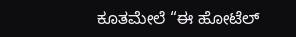ಕೂತಮೇಲೆ “ಈ ಹೋಟೆಲ್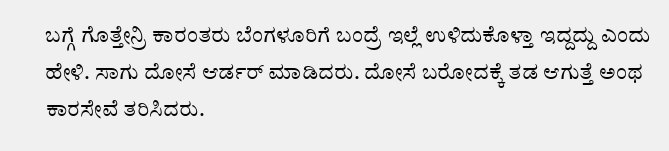ಬಗ್ಗೆ ಗೊತ್ತೇನ್ರಿ ಕಾರಂತರು ಬೆಂಗಳೂರಿಗೆ ಬಂದ್ರೆ ಇಲ್ಲೆ ಉಳಿದುಕೊಳ್ತಾ ಇದ್ದದ್ದು ಎಂದು ಹೇಳಿ. ಸಾಗು ದೋಸೆ ಆರ್ಡರ್ ಮಾಡಿದರು. ದೋಸೆ ಬರೋದಕ್ಕೆ ತಡ ಆಗುತ್ತೆ ಅಂಥ ಕಾರಸೇವೆ ತರಿಸಿದರು.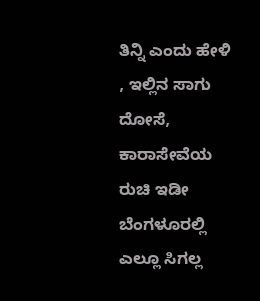ತಿನ್ನಿ ಎಂದು ಹೇಳಿ , ಇಲ್ಲಿನ ಸಾಗು ದೋಸೆ, ಕಾರಾಸೇವೆಯ ರುಚಿ ಇಡೀ ಬೆಂಗಳೂರಲ್ಲಿ ಎಲ್ಲೂ ಸಿಗಲ್ಲ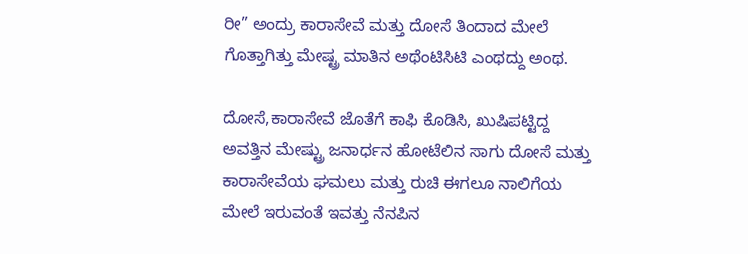ರೀ” ಅಂದ್ರು ಕಾರಾಸೇವೆ ಮತ್ತು ದೋಸೆ ತಿಂದಾದ ಮೇಲೆ ಗೊತ್ತಾಗಿತ್ತು ಮೇಷ್ಟ್ರ ಮಾತಿನ ಅಥೆಂಟಿಸಿಟಿ ಎಂಥದ್ದು ಅಂಥ.

ದೋಸೆ,ಕಾರಾಸೇವೆ ಜೊತೆಗೆ ಕಾಫಿ ಕೊಡಿಸಿ, ಖುಷಿಪಟ್ಟಿದ್ದ ಅವತ್ತಿನ ಮೇಷ್ಟ್ರು ಜನಾರ್ಧನ ಹೋಟೆಲಿನ ಸಾಗು ದೋಸೆ ಮತ್ತು ಕಾರಾಸೇವೆಯ ಘಮಲು ಮತ್ತು ರುಚಿ ಈಗಲೂ ನಾಲಿಗೆಯ ಮೇಲೆ ಇರುವಂತೆ ಇವತ್ತು ನೆನಪಿನ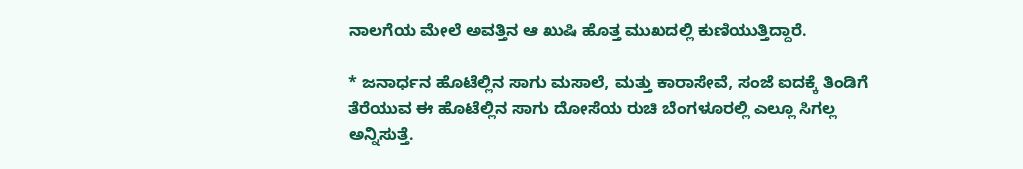ನಾಲಗೆಯ ಮೇಲೆ ಅವತ್ತಿನ ಆ ಖುಷಿ ಹೊತ್ತ ಮುಖದಲ್ಲಿ ಕುಣಿಯುತ್ತಿದ್ದಾರೆ.

* ಜನಾರ್ಧನ ಹೊಟೆಲ್ಲಿನ ಸಾಗು ಮಸಾಲೆ, ಮತ್ತು ಕಾರಾಸೇವೆ, ಸಂಜೆ ಐದಕ್ಕೆ ತಿಂಡಿಗೆ ತೆರೆಯುವ ಈ ಹೊಟೆಲ್ಲಿನ ಸಾಗು ದೋಸೆಯ ರುಚಿ ಬೆಂಗಳೂರಲ್ಲಿ ಎಲ್ಲೂ ಸಿಗಲ್ಲ ಅನ್ನಿಸುತ್ತೆ.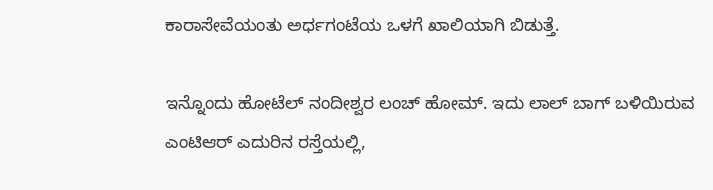ಕಾರಾಸೇವೆಯಂತು ಅರ್ಧಗಂಟೆಯ ಒಳಗೆ ಖಾಲಿಯಾಗಿ ಬಿಡುತ್ತೆ.

ಇನ್ನೊಂದು ಹೋಟೆಲ್ ನಂದೀಶ್ವರ ಲಂಚ್ ಹೋಮ್. ಇದು ಲಾಲ್ ಬಾಗ್ ಬಳಿಯಿರುವ ಎಂಟಿಆರ್ ಎದುರಿನ ರಸ್ತೆಯಲ್ಲಿ,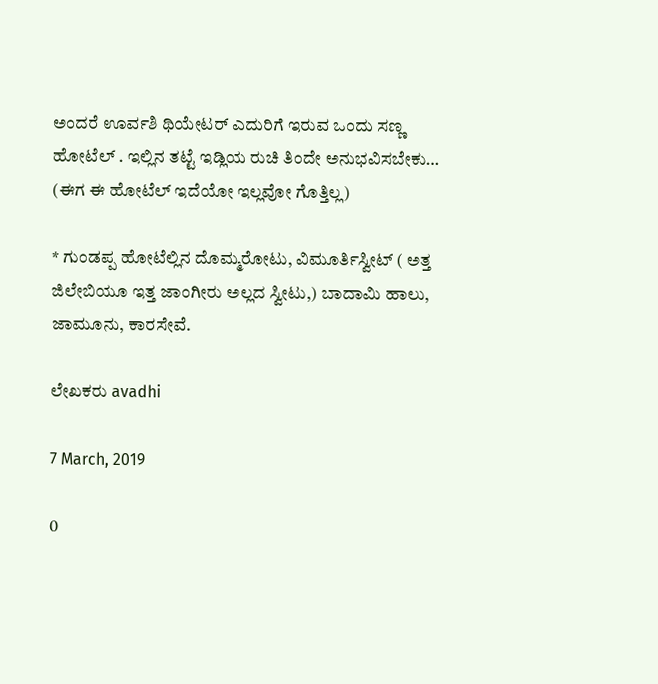ಅಂದರೆ ಊರ್ವಶಿ ಥಿಯೇಟರ್ ಎದುರಿಗೆ ಇರುವ ಒಂದು ಸಣ್ಣ ಹೋಟೆಲ್ . ಇಲ್ಲಿನ ತಟ್ಟೆ ಇಡ್ಲಿಯ ರುಚಿ ತಿಂದೇ ಅನುಭವಿಸಬೇಕು… (ಈಗ ಈ ಹೋಟೆಲ್ ಇದೆಯೋ ಇಲ್ಲವೋ ಗೊತ್ತಿಲ್ಲ)

* ಗುಂಡಪ್ಪ ಹೋಟೆಲ್ಲಿನ ದೊಮ್ಮರೋಟು, ವಿಮೂರ್ತಿಸ್ವೀಟ್ ( ಅತ್ತ ಜಿಲೇಬಿಯೂ ಇತ್ತ ಜಾಂಗೀರು ಅಲ್ಲದ ಸ್ವೀಟು,) ಬಾದಾಮಿ ಹಾಲು, ಜಾಮೂನು, ಕಾರಸೇವೆ.

ಲೇಖಕರು avadhi

7 March, 2019

0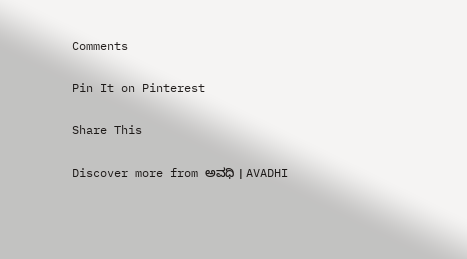Comments

Pin It on Pinterest

Share This

Discover more from ಅವಧಿ । AVADHI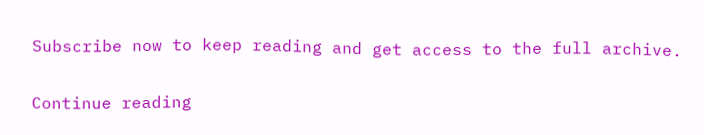Subscribe now to keep reading and get access to the full archive.

Continue reading